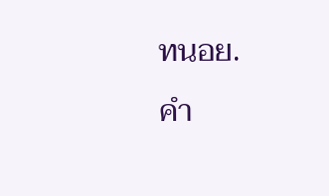ทนอย.
คำ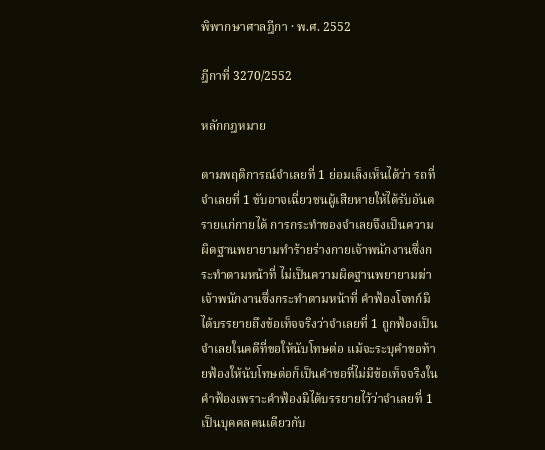พิพากษาศาลฎีกา · พ.ศ. 2552

ฎีกาที่ 3270/2552

หลักกฎหมาย

ตามพฤติการณ์จำเลยที่ 1 ย่อมเล็งเห็นได้ว่า รถที่จำเลยที่ 1 ขับอาจเฉี่ยวชนผู้เสียหายให้ได้รับอันตรายแก่กายได้ การกระทำของจำเลยจึงเป็นความผิดฐานพยายามทำร้ายร่างกายเจ้าพนักงานซึ่งกระทำตามหน้าที่ ไม่เป็นความผิดฐานพยายามฆ่าเจ้าพนักงานซึ่งกระทำตามหน้าที่ คำฟ้องโจทก์มิได้บรรยายถึงข้อเท็จจริงว่าจำเลยที่ 1 ถูกฟ้องเป็นจำเลยในคดีที่ขอให้นับโทษต่อ แม้จะระบุคำขอท้ายฟ้องให้นับโทษต่อก็เป็นคำขอที่ไม่มีข้อเท็จจริงในคำฟ้องเพราะคำฟ้องมิได้บรรยายไว้ว่าจำเลยที่ 1 เป็นบุคคลคนเดียวกับ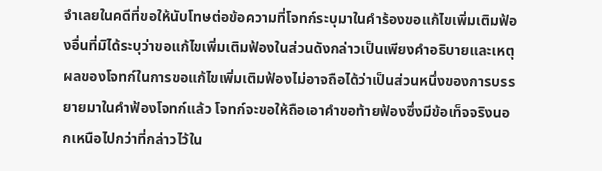จำเลยในคดีที่ขอให้นับโทษต่อข้อความที่โจทก์ระบุมาในคำร้องขอแก้ไขเพิ่มเติมฟ้องอื่นที่มิได้ระบุว่าขอแก้ไขเพิ่มเติมฟ้องในส่วนดังกล่าวเป็นเพียงคำอธิบายและเหตุผลของโจทก์ในการขอแก้ไขเพิ่มเติมฟ้องไม่อาจถือได้ว่าเป็นส่วนหนึ่งของการบรรยายมาในคำฟ้องโจทก์แล้ว โจทก์จะขอให้ถือเอาคำขอท้ายฟ้องซึ่งมีข้อเท็จจริงนอกเหนือไปกว่าที่กล่าวไว้ใน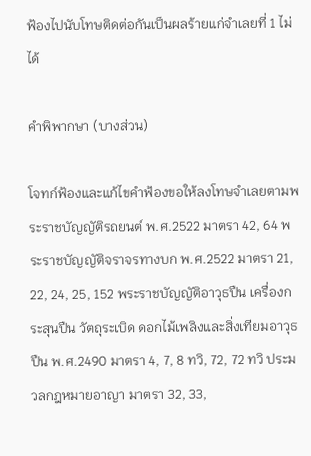ฟ้องไปนับโทษติดต่อกันเป็นผลร้ายแก่จำเลยที่ 1 ไม่ได้

คำพิพากษา (บางส่วน)

โจทก์ฟ้องและแก้ไขคำฟ้องขอให้ลงโทษจำเลยตามพระราชบัญญัติรถยนต์ พ.ศ.2522 มาตรา 42, 64 พระราชบัญญัติจราจรทางบก พ.ศ.2522 มาตรา 21, 22, 24, 25, 152 พระราชบัญญัติอาวุธปืน เครื่องกระสุนปืน วัตถุระเบิด ดอกไม้เพลิงและสิ่งเทียมอาวุธปืน พ.ศ.2490 มาตรา 4, 7, 8 ทวิ, 72, 72 ทวิ ประมวลกฎหมายอาญา มาตรา 32, 33,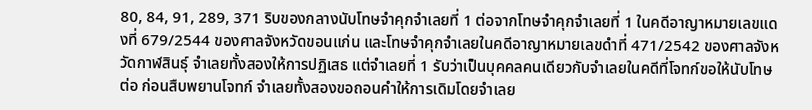80, 84, 91, 289, 371 ริบของกลางนับโทษจำคุกจำเลยที่ 1 ต่อจากโทษจำคุกจำเลยที่ 1 ในคดีอาญาหมายเลขแดงที่ 679/2544 ของศาลจังหวัดขอนแก่น และโทษจำคุกจำเลยในคดีอาญาหมายเลขดำที่ 471/2542 ของศาลจังหวัดกาฬสินธุ์ จำเลยทั้งสองให้การปฏิเสธ แต่จำเลยที่ 1 รับว่าเป็นบุคคลคนเดียวกับจำเลยในคดีที่โจทก์ขอให้นับโทษต่อ ก่อนสืบพยานโจทก์ จำเลยทั้งสองขอถอนคำให้การเดิมโดยจำเลย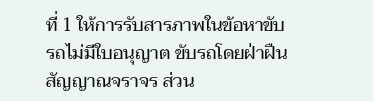ที่ 1 ให้การรับสารภาพในข้อหาขับรถไม่มีใบอนุญาต ขับรถโดยฝ่าฝืนสัญญาณจราจร ส่วน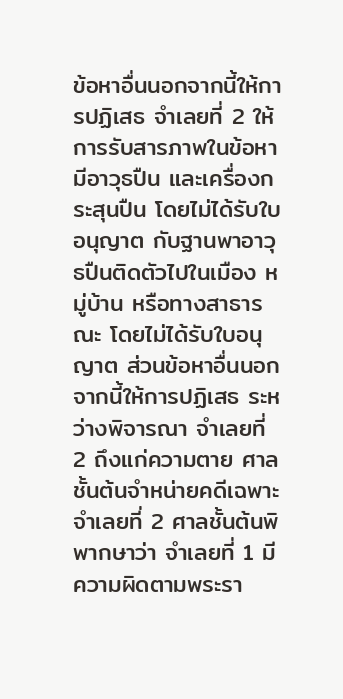ข้อหาอื่นนอกจากนี้ให้การปฏิเสธ จำเลยที่ 2 ให้การรับสารภาพในข้อหามีอาวุธปืน และเครื่องกระสุนปืน โดยไม่ได้รับใบอนุญาต กับฐานพาอาวุธปืนติดตัวไปในเมือง หมู่บ้าน หรือทางสาธารณะ โดยไม่ได้รับใบอนุญาต ส่วนข้อหาอื่นนอกจากนี้ให้การปฏิเสธ ระหว่างพิจารณา จำเลยที่ 2 ถึงแก่ความตาย ศาลชั้นต้นจำหน่ายคดีเฉพาะจำเลยที่ 2 ศาลชั้นต้นพิพากษาว่า จำเลยที่ 1 มีความผิดตามพระรา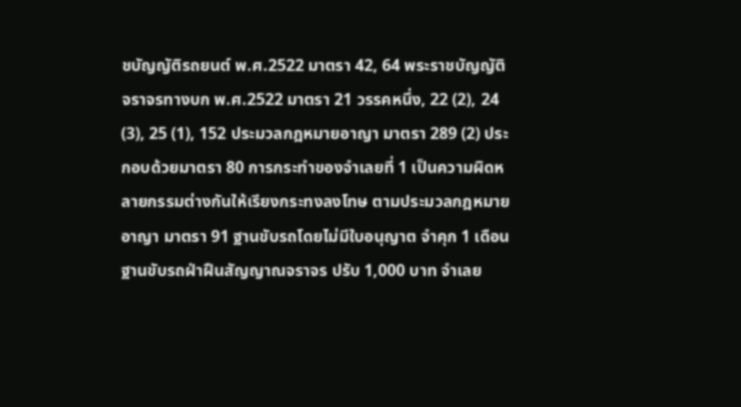ชบัญญัติรถยนต์ พ.ศ.2522 มาตรา 42, 64 พระราชบัญญัติจราจรทางบก พ.ศ.2522 มาตรา 21 วรรคหนึ่ง, 22 (2), 24 (3), 25 (1), 152 ประมวลกฎหมายอาญา มาตรา 289 (2) ประกอบด้วยมาตรา 80 การกระทำของจำเลยที่ 1 เป็นความผิดหลายกรรมต่างกันให้เรียงกระทงลงโทษ ตามประมวลกฎหมายอาญา มาตรา 91 ฐานขับรถโดยไม่มีใบอนุญาต จำคุก 1 เดือน ฐานขับรถฝ่าฝืนสัญญาณจราจร ปรับ 1,000 บาท จำเลย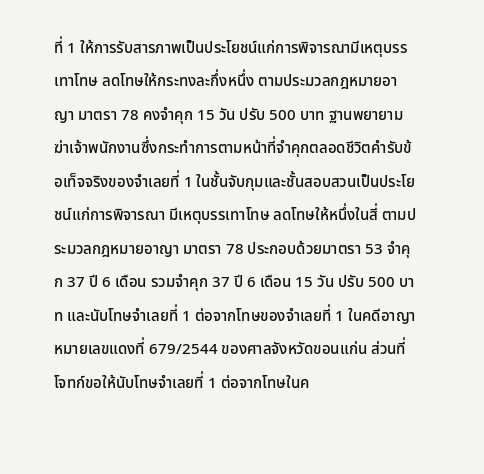ที่ 1 ให้การรับสารภาพเป็นประโยชน์แก่การพิจารณามีเหตุบรรเทาโทษ ลดโทษให้กระทงละกึ่งหนึ่ง ตามประมวลกฎหมายอาญา มาตรา 78 คงจำคุก 15 วัน ปรับ 500 บาท ฐานพยายามฆ่าเจ้าพนักงานซึ่งกระทำการตามหน้าที่จำคุกตลอดชีวิตคำรับข้อเท็จจริงของจำเลยที่ 1 ในชั้นจับกุมและชั้นสอบสวนเป็นประโยชน์แก่การพิจารณา มีเหตุบรรเทาโทษ ลดโทษให้หนึ่งในสี่ ตามประมวลกฎหมายอาญา มาตรา 78 ประกอบด้วยมาตรา 53 จำคุก 37 ปี 6 เดือน รวมจำคุก 37 ปี 6 เดือน 15 วัน ปรับ 500 บาท และนับโทษจำเลยที่ 1 ต่อจากโทษของจำเลยที่ 1 ในคดีอาญาหมายเลขแดงที่ 679/2544 ของศาลจังหวัดขอนแก่น ส่วนที่โจทก์ขอให้นับโทษจำเลยที่ 1 ต่อจากโทษในค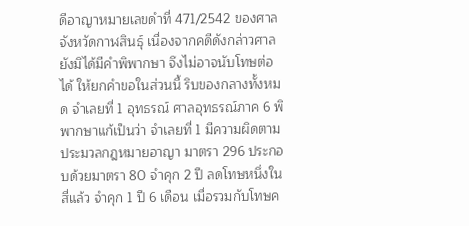ดีอาญาหมายเลขดำที่ 471/2542 ของศาลจังหวัดกาฬสินธุ์ เนื่องจากคดีดังกล่าวศาลยังมิได้มีคำพิพากษา จึงไม่อาจนับโทษต่อได้ ให้ยกคำขอในส่วนนี้ ริบของกลางทั้งหมด จำเลยที่ 1 อุทธรณ์ ศาลอุทธรณ์ภาค 6 พิพากษาแก้เป็นว่า จำเลยที่ 1 มีความผิดตามประมวลกฎหมายอาญา มาตรา 296 ประกอบด้วยมาตรา 80 จำคุก 2 ปี ลดโทษหนึ่งในสี่แล้ว จำคุก 1 ปี 6 เดือน เมื่อรวมกับโทษค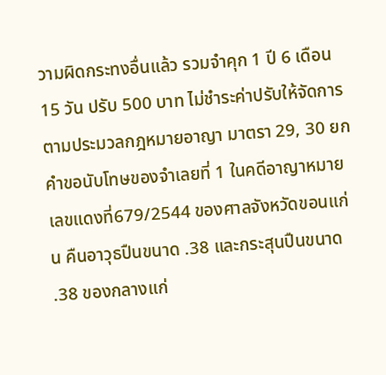วามผิดกระทงอื่นแล้ว รวมจำคุก 1 ปี 6 เดือน 15 วัน ปรับ 500 บาท ไม่ชำระค่าปรับให้จัดการตามประมวลกฎหมายอาญา มาตรา 29, 30 ยกคำขอนับโทษของจำเลยที่ 1 ในคดีอาญาหมายเลขแดงที่679/2544 ของศาลจังหวัดขอนแก่น คืนอาวุธปืนขนาด .38 และกระสุนปืนขนาด .38 ของกลางแก่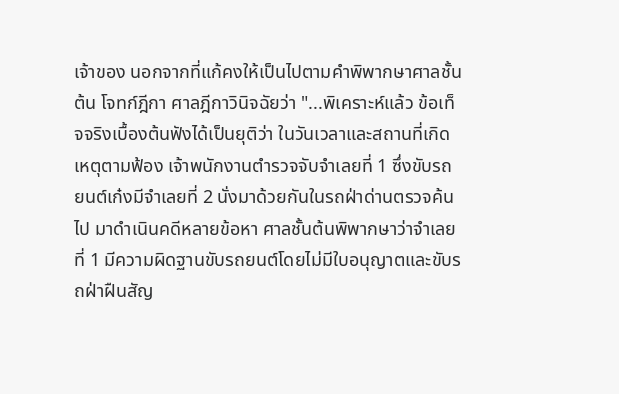เจ้าของ นอกจากที่แก้คงให้เป็นไปตามคำพิพากษาศาลชั้นต้น โจทก์ฎีกา ศาลฎีกาวินิจฉัยว่า "...พิเคราะห์แล้ว ข้อเท็จจริงเบื้องต้นฟังได้เป็นยุติว่า ในวันเวลาและสถานที่เกิดเหตุตามฟ้อง เจ้าพนักงานตำรวจจับจำเลยที่ 1 ซึ่งขับรถยนต์เก๋งมีจำเลยที่ 2 นั่งมาด้วยกันในรถฝ่าด่านตรวจค้นไป มาดำเนินคดีหลายข้อหา ศาลชั้นต้นพิพากษาว่าจำเลยที่ 1 มีความผิดฐานขับรถยนต์โดยไม่มีใบอนุญาตและขับรถฝ่าฝืนสัญ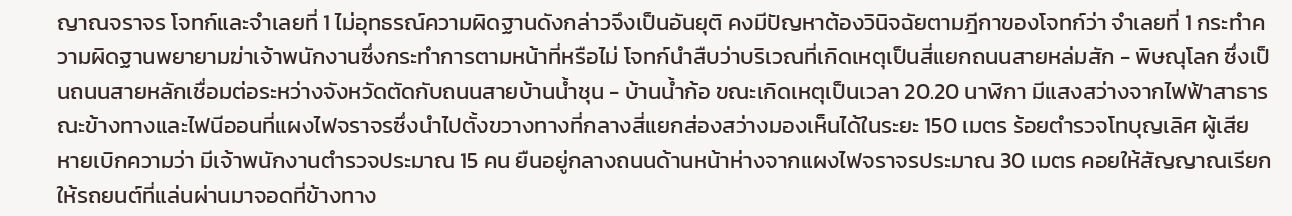ญาณจราจร โจทก์และจำเลยที่ 1 ไม่อุทธรณ์ความผิดฐานดังกล่าวจึงเป็นอันยุติ คงมีปัญหาต้องวินิจฉัยตามฎีกาของโจทก์ว่า จำเลยที่ 1 กระทำความผิดฐานพยายามฆ่าเจ้าพนักงานซึ่งกระทำการตามหน้าที่หรือไม่ โจทก์นำสืบว่าบริเวณที่เกิดเหตุเป็นสี่แยกถนนสายหล่มสัก - พิษณุโลก ซึ่งเป็นถนนสายหลักเชื่อมต่อระหว่างจังหวัดตัดกับถนนสายบ้านน้ำชุน - บ้านน้ำก้อ ขณะเกิดเหตุเป็นเวลา 20.20 นาฬิกา มีแสงสว่างจากไฟฟ้าสาธารณะข้างทางและไฟนีออนที่แผงไฟจราจรซึ่งนำไปตั้งขวางทางที่กลางสี่แยกส่องสว่างมองเห็นได้ในระยะ 150 เมตร ร้อยตำรวจโทบุญเลิศ ผู้เสียหายเบิกความว่า มีเจ้าพนักงานตำรวจประมาณ 15 คน ยืนอยู่กลางถนนด้านหน้าห่างจากแผงไฟจราจรประมาณ 30 เมตร คอยให้สัญญาณเรียกให้รถยนต์ที่แล่นผ่านมาจอดที่ข้างทาง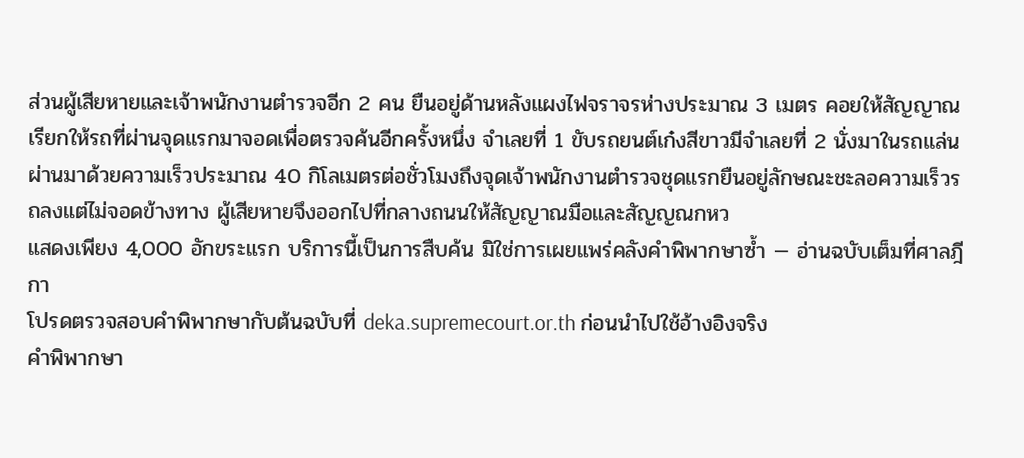ส่วนผู้เสียหายและเจ้าพนักงานตำรวจอีก 2 คน ยืนอยู่ด้านหลังแผงไฟจราจรห่างประมาณ 3 เมตร คอยให้สัญญาณเรียกให้รถที่ผ่านจุดแรกมาจอดเพื่อตรวจค้นอีกครั้งหนึ่ง จำเลยที่ 1 ขับรถยนต์เก๋งสีขาวมีจำเลยที่ 2 นั่งมาในรถแล่นผ่านมาด้วยความเร็วประมาณ 40 กิโลเมตรต่อชั่วโมงถึงจุดเจ้าพนักงานตำรวจชุดแรกยืนอยู่ลักษณะชะลอความเร็วรถลงแต่ไม่จอดข้างทาง ผู้เสียหายจึงออกไปที่กลางถนนให้สัญญาณมือและสัญญณกหว
แสดงเพียง 4,000 อักขระแรก บริการนี้เป็นการสืบค้น มิใช่การเผยแพร่คลังคำพิพากษาซ้ำ — อ่านฉบับเต็มที่ศาลฎีกา
โปรดตรวจสอบคำพิพากษากับต้นฉบับที่ deka.supremecourt.or.th ก่อนนำไปใช้อ้างอิงจริง
คำพิพากษา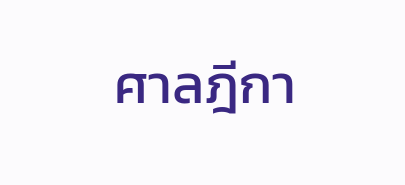ศาลฎีกา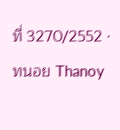ที่ 3270/2552 · ทนอย Thanoy